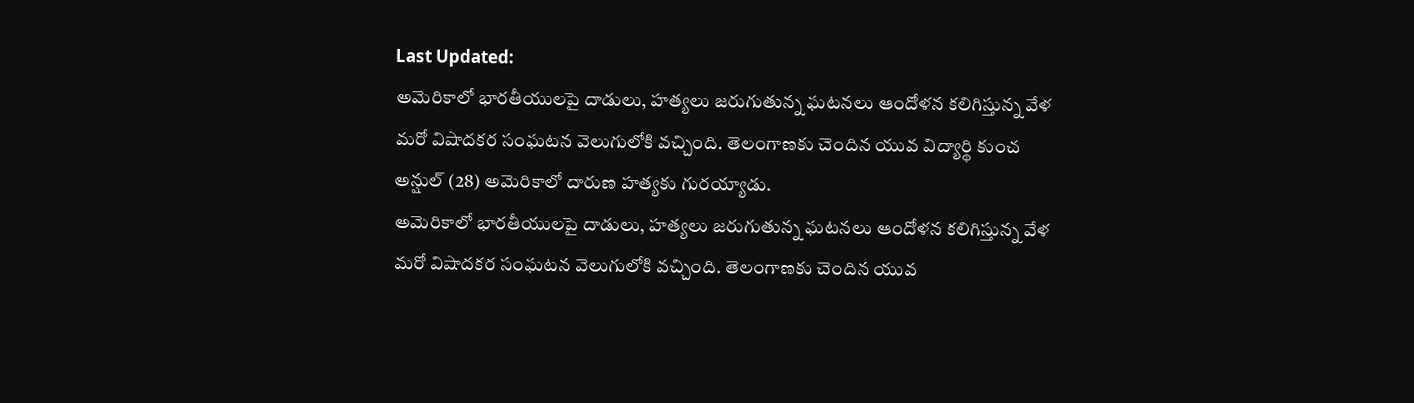Last Updated:
అమెరికాలో భారతీయులపై దాడులు, హత్యలు జరుగుతున్న ఘటనలు ఆందోళన కలిగిస్తున్న వేళ మరో విషాదకర సంఘటన వెలుగులోకి వచ్చింది. తెలంగాణకు చెందిన యువ విద్యార్థి కుంచ అన్షుల్ (28) అమెరికాలో దారుణ హత్యకు గురయ్యాడు.
అమెరికాలో భారతీయులపై దాడులు, హత్యలు జరుగుతున్న ఘటనలు ఆందోళన కలిగిస్తున్న వేళ మరో విషాదకర సంఘటన వెలుగులోకి వచ్చింది. తెలంగాణకు చెందిన యువ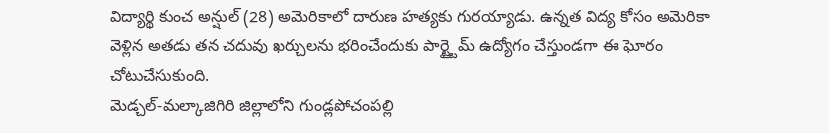విద్యార్థి కుంచ అన్షుల్ (28) అమెరికాలో దారుణ హత్యకు గురయ్యాడు. ఉన్నత విద్య కోసం అమెరికా వెళ్లిన అతడు తన చదువు ఖర్చులను భరించేందుకు పార్ట్టైమ్ ఉద్యోగం చేస్తుండగా ఈ ఘోరం చోటుచేసుకుంది.
మెడ్చల్-మల్కాజిగిరి జిల్లాలోని గుండ్లపోచంపల్లి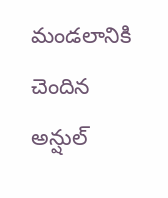మండలానికి చెందిన అన్షుల్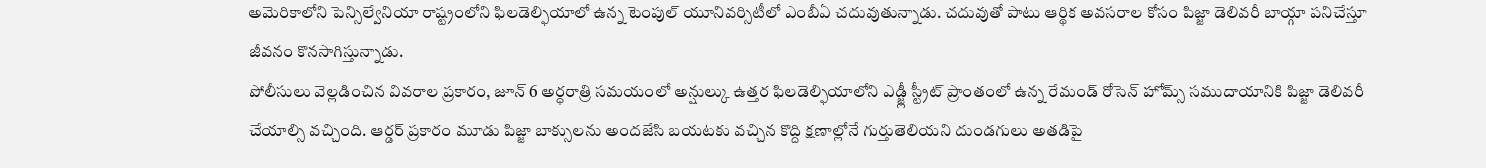అమెరికాలోని పెన్సిల్వేనియా రాష్ట్రంలోని ఫిలడెల్ఫియాలో ఉన్న టెంపుల్ యూనివర్సిటీలో ఎంబీఏ చదువుతున్నాడు. చదువుతో పాటు ఆర్థిక అవసరాల కోసం పిజ్జా డెలివరీ బాయ్గా పనిచేస్తూ జీవనం కొనసాగిస్తున్నాడు.
పోలీసులు వెల్లడించిన వివరాల ప్రకారం, జూన్ 6 అర్ధరాత్రి సమయంలో అన్షుల్కు ఉత్తర ఫిలడెల్ఫియాలోని ఎడ్జ్లీ స్ట్రీట్ ప్రాంతంలో ఉన్న రేమండ్ రోసెన్ హోమ్స్ సముదాయానికి పిజ్జా డెలివరీ చేయాల్సి వచ్చింది. ఆర్డర్ ప్రకారం మూడు పిజ్జా బాక్సులను అందజేసి బయటకు వచ్చిన కొద్ది క్షణాల్లోనే గుర్తుతెలియని దుండగులు అతడిపై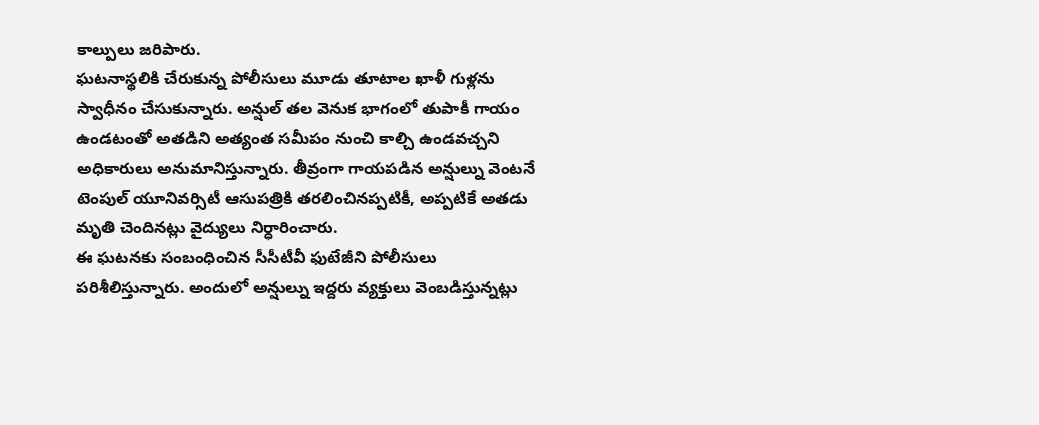కాల్పులు జరిపారు.
ఘటనాస్థలికి చేరుకున్న పోలీసులు మూడు తూటాల ఖాళీ గుళ్లను స్వాధీనం చేసుకున్నారు. అన్షుల్ తల వెనుక భాగంలో తుపాకీ గాయం ఉండటంతో అతడిని అత్యంత సమీపం నుంచి కాల్చి ఉండవచ్చని అధికారులు అనుమానిస్తున్నారు. తీవ్రంగా గాయపడిన అన్షుల్ను వెంటనే టెంపుల్ యూనివర్సిటీ ఆసుపత్రికి తరలించినప్పటికీ, అప్పటికే అతడు మృతి చెందినట్లు వైద్యులు నిర్ధారించారు.
ఈ ఘటనకు సంబంధించిన సీసీటీవీ ఫుటేజీని పోలీసులు పరిశీలిస్తున్నారు. అందులో అన్షుల్ను ఇద్దరు వ్యక్తులు వెంబడిస్తున్నట్లు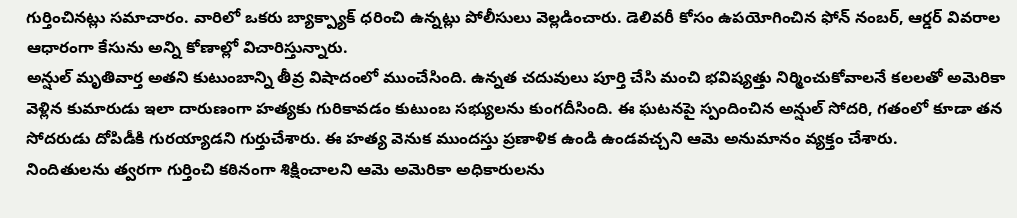గుర్తించినట్లు సమాచారం. వారిలో ఒకరు బ్యాక్ప్యాక్ ధరించి ఉన్నట్లు పోలీసులు వెల్లడించారు. డెలివరీ కోసం ఉపయోగించిన ఫోన్ నంబర్, ఆర్డర్ వివరాల ఆధారంగా కేసును అన్ని కోణాల్లో విచారిస్తున్నారు.
అన్షుల్ మృతివార్త అతని కుటుంబాన్ని తీవ్ర విషాదంలో ముంచేసింది. ఉన్నత చదువులు పూర్తి చేసి మంచి భవిష్యత్తు నిర్మించుకోవాలనే కలలతో అమెరికా వెళ్లిన కుమారుడు ఇలా దారుణంగా హత్యకు గురికావడం కుటుంబ సభ్యులను కుంగదీసింది. ఈ ఘటనపై స్పందించిన అన్షుల్ సోదరి, గతంలో కూడా తన సోదరుడు దోపిడీకి గురయ్యాడని గుర్తుచేశారు. ఈ హత్య వెనుక ముందస్తు ప్రణాళిక ఉండి ఉండవచ్చని ఆమె అనుమానం వ్యక్తం చేశారు.
నిందితులను త్వరగా గుర్తించి కఠినంగా శిక్షించాలని ఆమె అమెరికా అధికారులను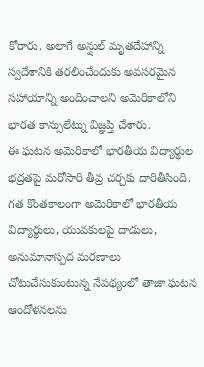కోరారు. అలాగే అన్షుల్ మృతదేహాన్ని స్వదేశానికి తరలించేందుకు అవసరమైన సహాయాన్ని అందించాలని అమెరికాలోని భారత కాన్సులేట్ను విజ్ఞప్తి చేశారు.
ఈ ఘటన అమెరికాలో భారతీయ విద్యార్థుల భద్రతపై మరోసారి తీవ్ర చర్చకు దారితీసింది. గత కొంతకాలంగా అమెరికాలో భారతీయ విద్యార్థులు, యువకులపై దాడులు, అనుమానాస్పద మరణాలు చోటుచేసుకుంటున్న నేపథ్యంలో తాజా ఘటన ఆందోళనలను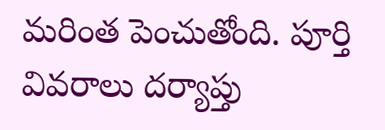మరింత పెంచుతోంది. పూర్తి వివరాలు దర్యాప్తు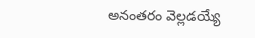అనంతరం వెల్లడయ్యే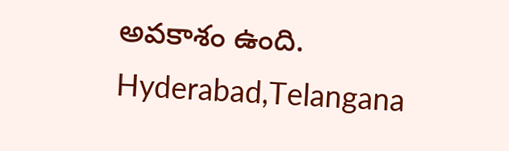అవకాశం ఉంది.
Hyderabad,Telangana